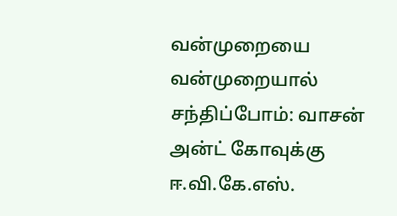வன்முறையை வன்முறையால் சந்திப்போம்: வாசன் அன்ட் கோவுக்கு ஈ.வி.கே.எஸ்.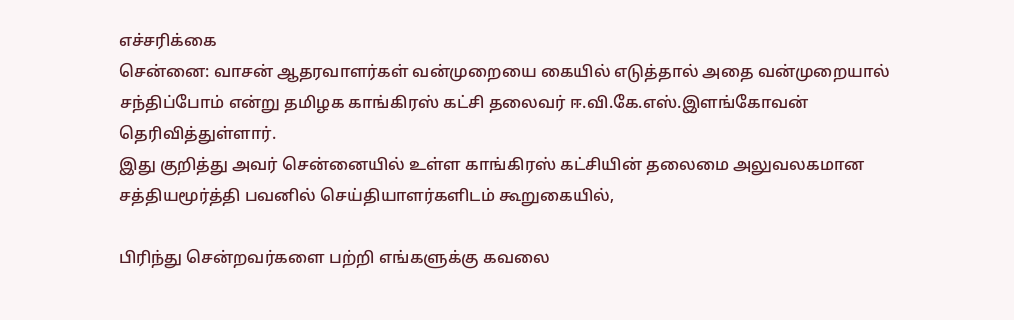எச்சரிக்கை
சென்னை: வாசன் ஆதரவாளர்கள் வன்முறையை கையில் எடுத்தால் அதை வன்முறையால் சந்திப்போம் என்று தமிழக காங்கிரஸ் கட்சி தலைவர் ஈ.வி.கே.எஸ்.இளங்கோவன் தெரிவித்துள்ளார்.
இது குறித்து அவர் சென்னையில் உள்ள காங்கிரஸ் கட்சியின் தலைமை அலுவலகமான சத்தியமூர்த்தி பவனில் செய்தியாளர்களிடம் கூறுகையில்,

பிரிந்து சென்றவர்களை பற்றி எங்களுக்கு கவலை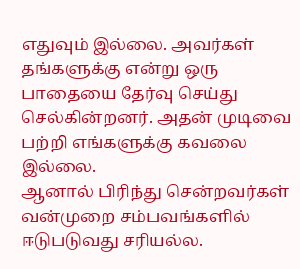எதுவும் இல்லை. அவர்கள் தங்களுக்கு என்று ஒரு பாதையை தேர்வு செய்து செல்கின்றனர். அதன் முடிவை பற்றி எங்களுக்கு கவலை இல்லை.
ஆனால் பிரிந்து சென்றவர்கள் வன்முறை சம்பவங்களில் ஈடுபடுவது சரியல்ல.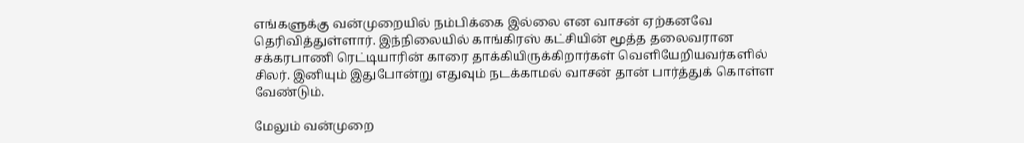எங்களுக்கு வன்முறையில் நம்பிக்கை இல்லை என வாசன் ஏற்கனவே தெரிவித்துள்ளார். இந்நிலையில் காங்கிரஸ் கட்சியின் மூத்த தலைவரான சக்கரபாணி ரெட்டியாரின் காரை தாக்கியிருக்கிறார்கள் வெளியேறியவர்களில் சிலர். இனியும் இதுபோன்று எதுவும் நடக்காமல் வாசன் தான் பார்த்துக் கொள்ள வேண்டும்.

மேலும் வன்முறை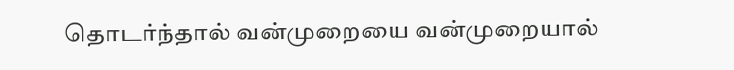தொடர்ந்தால் வன்முறையை வன்முறையால்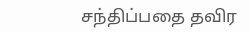சந்திப்பதை தவிர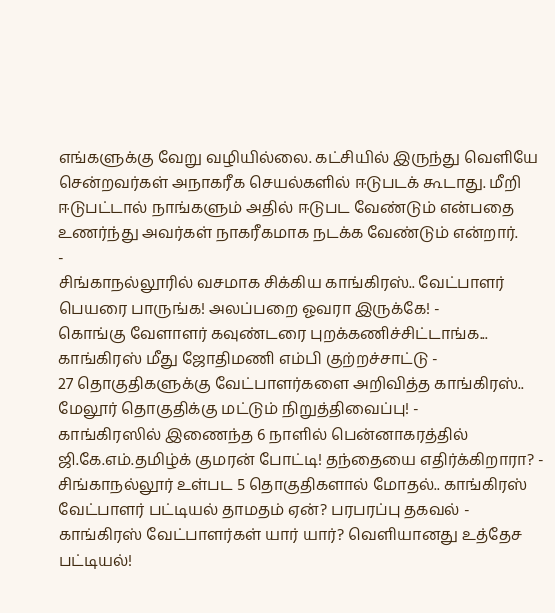எங்களுக்கு வேறு வழியில்லை. கட்சியில் இருந்து வெளியே சென்றவர்கள் அநாகரீக செயல்களில் ஈடுபடக் கூடாது. மீறி ஈடுபட்டால் நாங்களும் அதில் ஈடுபட வேண்டும் என்பதை உணர்ந்து அவர்கள் நாகரீகமாக நடக்க வேண்டும் என்றார்.
-
சிங்காநல்லூரில் வசமாக சிக்கிய காங்கிரஸ்.. வேட்பாளர் பெயரை பாருங்க! அலப்பறை ஓவரா இருக்கே! -
கொங்கு வேளாளர் கவுண்டரை புறக்கணிச்சிட்டாங்க... காங்கிரஸ் மீது ஜோதிமணி எம்பி குற்றச்சாட்டு -
27 தொகுதிகளுக்கு வேட்பாளர்களை அறிவித்த காங்கிரஸ்.. மேலூர் தொகுதிக்கு மட்டும் நிறுத்திவைப்பு! -
காங்கிரஸில் இணைந்த 6 நாளில் பென்னாகரத்தில் ஜி.கே.எம்.தமிழ்க் குமரன் போட்டி! தந்தையை எதிர்க்கிறாரா? -
சிங்காநல்லூர் உள்பட 5 தொகுதிகளால் மோதல்.. காங்கிரஸ் வேட்பாளர் பட்டியல் தாமதம் ஏன்? பரபரப்பு தகவல் -
காங்கிரஸ் வேட்பாளர்கள் யார் யார்? வெளியானது உத்தேச பட்டியல்!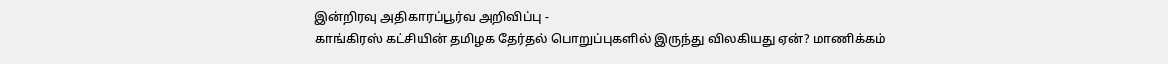இன்றிரவு அதிகாரப்பூர்வ அறிவிப்பு -
காங்கிரஸ் கட்சியின் தமிழக தேர்தல் பொறுப்புகளில் இருந்து விலகியது ஏன்? மாணிக்கம்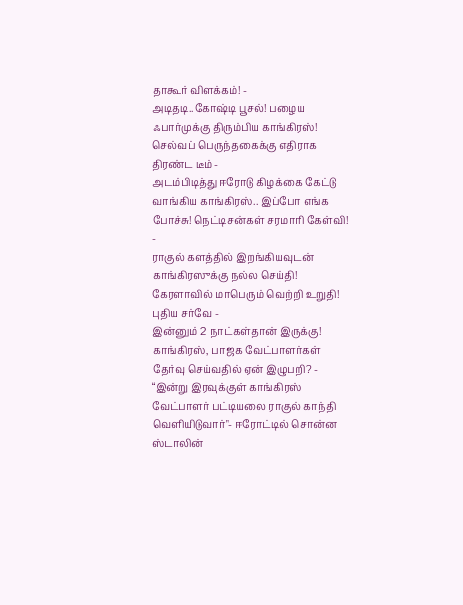தாகூர் விளக்கம்! -
அடிதடி..கோஷ்டி பூசல்! பழைய ஃபார்முக்கு திரும்பிய காங்கிரஸ்! செல்வப் பெருந்தகைக்கு எதிராக திரண்ட டீம் -
அடம்பிடித்து ஈரோடு கிழக்கை கேட்டு வாங்கிய காங்கிரஸ்.. இப்போ எங்க போச்சு! நெட்டிசன்கள் சரமாரி கேள்வி! -
ராகுல் களத்தில் இறங்கியவுடன் காங்கிரஸுக்கு நல்ல செய்தி! கேரளாவில் மாபெரும் வெற்றி உறுதி! புதிய சர்வே -
இன்னும் 2 நாட்கள்தான் இருக்கு! காங்கிரஸ், பாஜக வேட்பாளர்கள் தேர்வு செய்வதில் ஏன் இழுபறி? -
“இன்று இரவுக்குள் காங்கிரஸ் வேட்பாளர் பட்டியலை ராகுல் காந்தி வெளியிடுவார்"- ஈரோட்டில் சொன்ன ஸ்டாலின்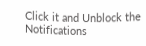Click it and Unblock the Notifications